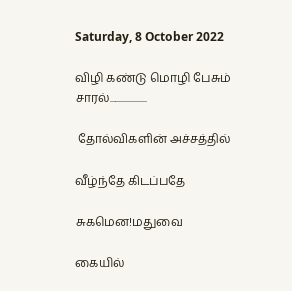Saturday, 8 October 2022

விழி கண்டு மொழி பேசும் சாரல்...................

 தோல்விகளின் அச்சத்தில்

வீழ்ந்தே கிடப்பதே

சுகமென!மதுவை

கையில்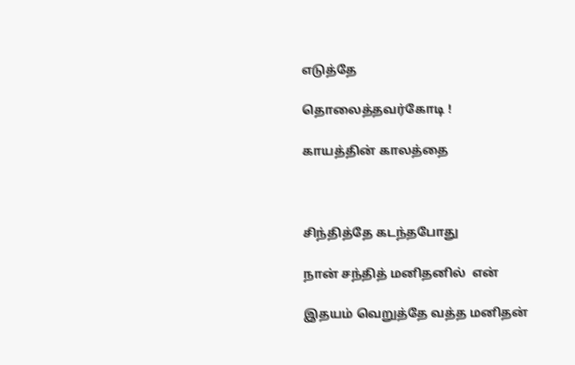எடுத்தே

தொலைத்தவர்கோடி !

காயத்தின் காலத்தை



சிந்தித்தே கடந்தபோது

நான் சந்தித் மனிதனில்  என்

இதயம் வெறுத்தே வத்த மனிதன்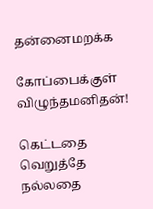தன்னைமறக்க

கோப்பைக்குள் விழுந்தமனிதன்!

கெட்டதை வெறுத்தே நல்லதை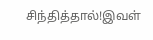சிந்தித்தால்!இவள்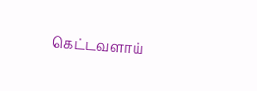கெட்டவளாய்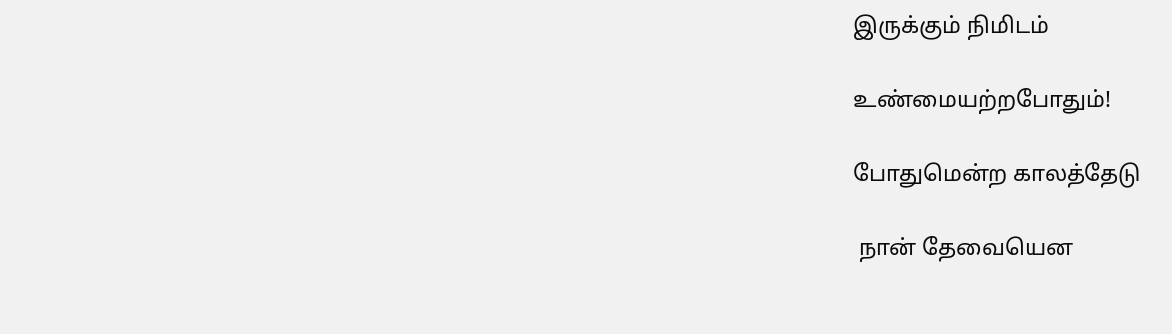இருக்கும் நிமிடம்

உண்மையற்றபோதும்!

போதுமென்ற காலத்தேடு

 நான் தேவையென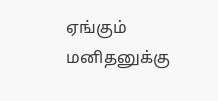ஏங்கும் மனிதனுக்கு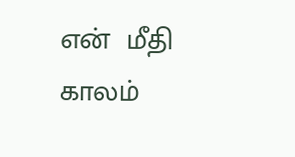என்  மீதி காலம்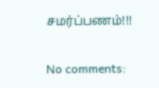சமர்ப்பணம்!!!


No comments: